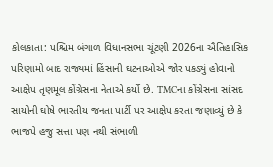કોલકાતા: પશ્ચિમ બંગાળ વિધાનસભા ચૂંટણી 2026ના ઐતિહાસિક પરિણામો બાદ રાજ્યમાં હિંસાની ઘટનાઓએ જોર પકડ્યું હોવાનો આક્ષેપ તૃણમૂલ કોંગ્રેસના નેતાએ કર્યો છે. TMCના કોંગ્રેસના સાંસદ સાયોની ઘોષે ભારતીય જનતા પાર્ટી પર આક્ષેપ કરતા જણાવ્યું છે કે ભાજપે હજુ સત્તા પણ નથી સંભાળી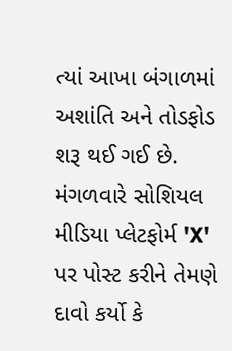ત્યાં આખા બંગાળમાં અશાંતિ અને તોડફોડ શરૂ થઈ ગઈ છે. મંગળવારે સોશિયલ મીડિયા પ્લેટફોર્મ 'X' પર પોસ્ટ કરીને તેમણે દાવો કર્યો કે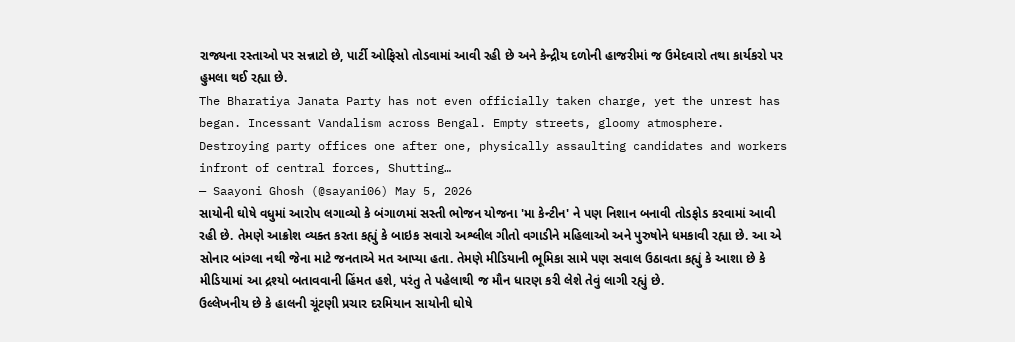રાજ્યના રસ્તાઓ પર સન્નાટો છે, પાર્ટી ઓફિસો તોડવામાં આવી રહી છે અને કેન્દ્રીય દળોની હાજરીમાં જ ઉમેદવારો તથા કાર્યકરો પર હુમલા થઈ રહ્યા છે.
The Bharatiya Janata Party has not even officially taken charge, yet the unrest has began. Incessant Vandalism across Bengal. Empty streets, gloomy atmosphere. Destroying party offices one after one, physically assaulting candidates and workers infront of central forces, Shutting…
— Saayoni Ghosh (@sayani06) May 5, 2026
સાયોની ઘોષે વધુમાં આરોપ લગાવ્યો કે બંગાળમાં સસ્તી ભોજન યોજના 'મા કેન્ટીન' ને પણ નિશાન બનાવી તોડફોડ કરવામાં આવી રહી છે. તેમણે આક્રોશ વ્યક્ત કરતા કહ્યું કે બાઇક સવારો અશ્લીલ ગીતો વગાડીને મહિલાઓ અને પુરુષોને ધમકાવી રહ્યા છે. આ એ સોનાર બાંગ્લા નથી જેના માટે જનતાએ મત આપ્યા હતા. તેમણે મીડિયાની ભૂમિકા સામે પણ સવાલ ઉઠાવતા કહ્યું કે આશા છે કે મીડિયામાં આ દ્રશ્યો બતાવવાની હિંમત હશે, પરંતુ તે પહેલાથી જ મૌન ધારણ કરી લેશે તેવું લાગી રહ્યું છે.
ઉલ્લેખનીય છે કે હાલની ચૂંટણી પ્રચાર દરમિયાન સાયોની ઘોષે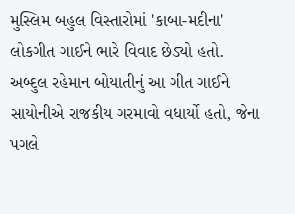મુસ્લિમ બહુલ વિસ્તારોમાં 'કાબા-મદીના' લોકગીત ગાઈને ભારે વિવાદ છેડ્યો હતો. અબ્દુલ રહેમાન બોયાતીનું આ ગીત ગાઈને સાયોનીએ રાજકીય ગરમાવો વધાર્યો હતો, જેના પગલે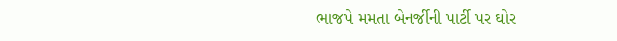ભાજપે મમતા બેનર્જીની પાર્ટી પર ઘોર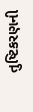તુષ્ટિકરણની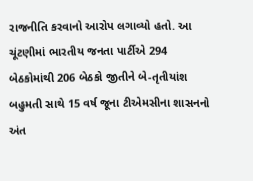રાજનીતિ કરવાનો આરોપ લગાવ્યો હતો. આ ચૂંટણીમાં ભારતીય જનતા પાર્ટીએ 294 બેઠકોમાંથી 206 બેઠકો જીતીને બે-તૃતીયાંશ બહુમતી સાથે 15 વર્ષ જૂના ટીએમસીના શાસનનો અંત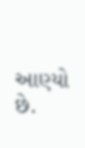આણ્યો છે.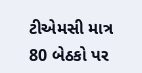ટીએમસી માત્ર 80 બેઠકો પર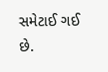સમેટાઈ ગઈ છે.